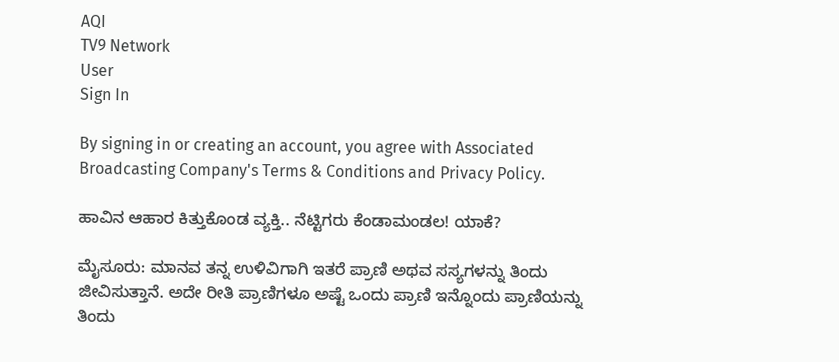AQI
TV9 Network
User
Sign In

By signing in or creating an account, you agree with Associated Broadcasting Company's Terms & Conditions and Privacy Policy.

ಹಾವಿನ ಆಹಾರ ಕಿತ್ತುಕೊಂಡ ವ್ಯಕ್ತಿ.. ನೆಟ್ಟಿಗರು ಕೆಂಡಾಮಂಡಲ! ಯಾಕೆ?

ಮೈಸೂರು: ಮಾನವ ತನ್ನ ಉಳಿವಿಗಾಗಿ ಇತರೆ ಪ್ರಾಣಿ ಅಥವ ಸಸ್ಯಗಳನ್ನು ತಿಂದು ಜೀವಿಸುತ್ತಾನೆ. ಅದೇ ರೀತಿ ಪ್ರಾಣಿಗಳೂ ಅಷ್ಟೆ ಒಂದು ಪ್ರಾಣಿ ಇನ್ನೊಂದು ಪ್ರಾಣಿಯನ್ನು ತಿಂದು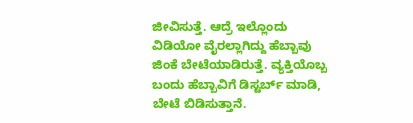ಜೀವಿಸುತ್ತೆ. ಆದ್ರೆ ಇಲ್ಲೊಂದು ವಿಡಿಯೋ ವೈರಲ್ಲಾಗಿದ್ದು ಹೆಬ್ಬಾವು ಜಿಂಕೆ ಬೇಟೆಯಾಡಿರುತ್ತೆ. ವ್ಯಕ್ತಿಯೊಬ್ಬ ಬಂದು ಹೆಬ್ಬಾವಿಗೆ ಡಿಸ್ಟರ್ಬ್ ಮಾಡಿ, ಬೇಟೆ ಬಿಡಿಸುತ್ತಾನೆ.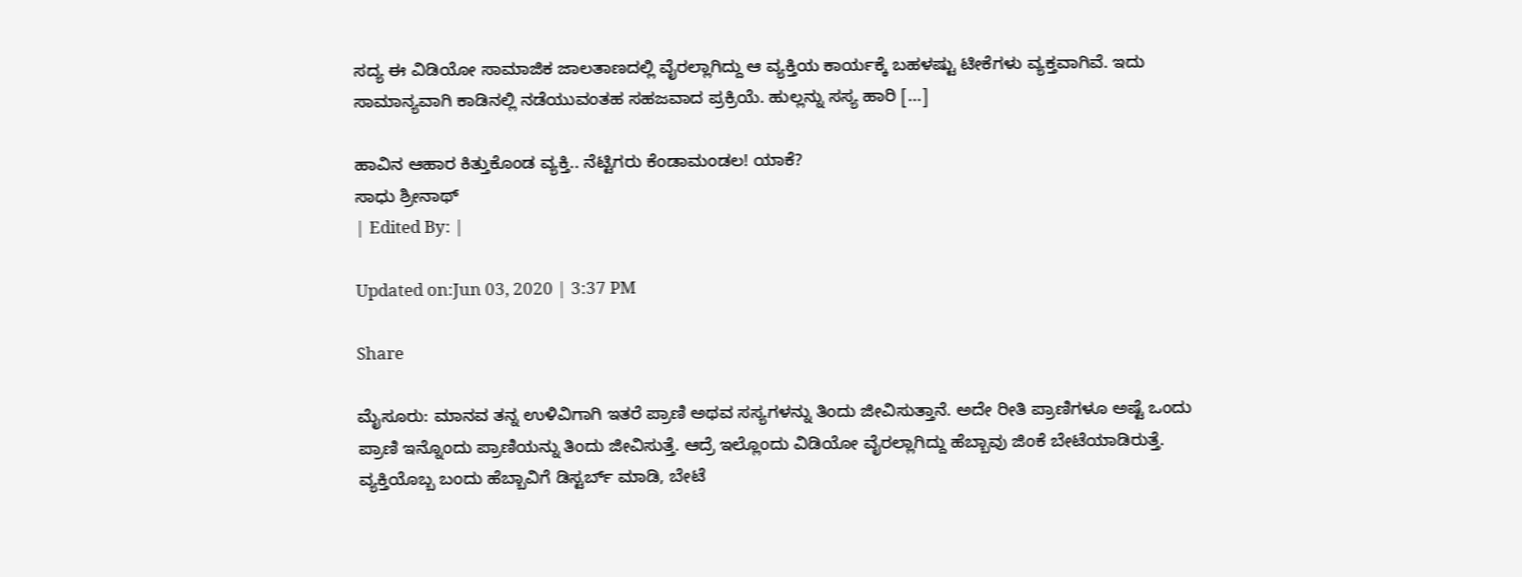ಸದ್ಯ ಈ ವಿಡಿಯೋ ಸಾಮಾಜಿಕ ಜಾಲತಾಣದಲ್ಲಿ ವೈರಲ್ಲಾಗಿದ್ದು ಆ ವ್ಯಕ್ತಿಯ ಕಾರ್ಯಕ್ಕೆ ಬಹಳಷ್ಟು ಟೀಕೆಗಳು ವ್ಯಕ್ತವಾಗಿವೆ. ಇದು ಸಾಮಾನ್ಯವಾಗಿ ಕಾಡಿನಲ್ಲಿ ನಡೆಯುವಂತಹ ಸಹಜವಾದ ಪ್ರಕ್ರಿಯೆ. ಹುಲ್ಲನ್ನು ಸಸ್ಯ ಹಾರಿ […]

ಹಾವಿನ ಆಹಾರ ಕಿತ್ತುಕೊಂಡ ವ್ಯಕ್ತಿ.. ನೆಟ್ಟಿಗರು ಕೆಂಡಾಮಂಡಲ! ಯಾಕೆ?
ಸಾಧು ಶ್ರೀನಾಥ್
| Edited By: |

Updated on:Jun 03, 2020 | 3:37 PM

Share

ಮೈಸೂರು: ಮಾನವ ತನ್ನ ಉಳಿವಿಗಾಗಿ ಇತರೆ ಪ್ರಾಣಿ ಅಥವ ಸಸ್ಯಗಳನ್ನು ತಿಂದು ಜೀವಿಸುತ್ತಾನೆ. ಅದೇ ರೀತಿ ಪ್ರಾಣಿಗಳೂ ಅಷ್ಟೆ ಒಂದು ಪ್ರಾಣಿ ಇನ್ನೊಂದು ಪ್ರಾಣಿಯನ್ನು ತಿಂದು ಜೀವಿಸುತ್ತೆ. ಆದ್ರೆ ಇಲ್ಲೊಂದು ವಿಡಿಯೋ ವೈರಲ್ಲಾಗಿದ್ದು ಹೆಬ್ಬಾವು ಜಿಂಕೆ ಬೇಟೆಯಾಡಿರುತ್ತೆ. ವ್ಯಕ್ತಿಯೊಬ್ಬ ಬಂದು ಹೆಬ್ಬಾವಿಗೆ ಡಿಸ್ಟರ್ಬ್ ಮಾಡಿ, ಬೇಟೆ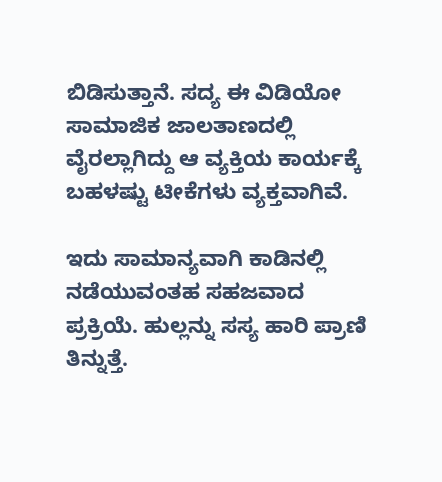ಬಿಡಿಸುತ್ತಾನೆ. ಸದ್ಯ ಈ ವಿಡಿಯೋ ಸಾಮಾಜಿಕ ಜಾಲತಾಣದಲ್ಲಿ ವೈರಲ್ಲಾಗಿದ್ದು ಆ ವ್ಯಕ್ತಿಯ ಕಾರ್ಯಕ್ಕೆ ಬಹಳಷ್ಟು ಟೀಕೆಗಳು ವ್ಯಕ್ತವಾಗಿವೆ.

ಇದು ಸಾಮಾನ್ಯವಾಗಿ ಕಾಡಿನಲ್ಲಿ ನಡೆಯುವಂತಹ ಸಹಜವಾದ ಪ್ರಕ್ರಿಯೆ. ಹುಲ್ಲನ್ನು ಸಸ್ಯ ಹಾರಿ ಪ್ರಾಣಿ ತಿನ್ನುತ್ತೆ.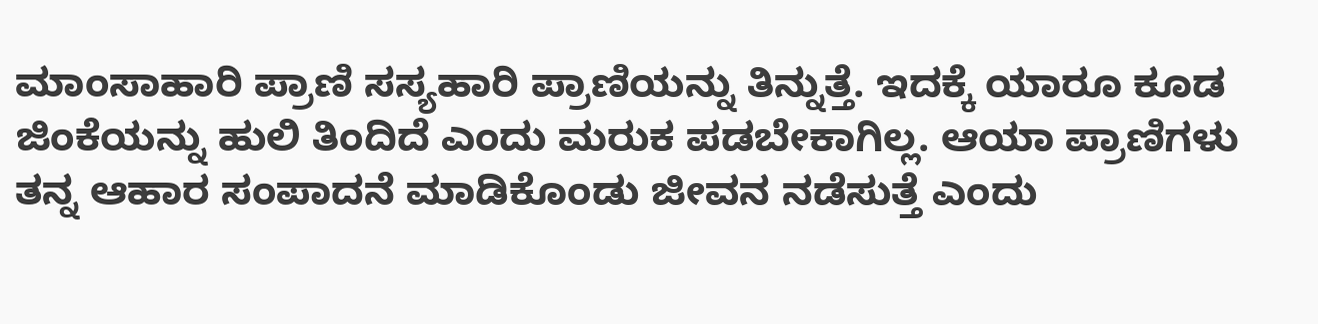ಮಾಂಸಾಹಾರಿ ಪ್ರಾಣಿ ಸಸ್ಯಹಾರಿ ಪ್ರಾಣಿಯನ್ನು ತಿನ್ನುತ್ತೆ. ಇದಕ್ಕೆ ಯಾರೂ ಕೂಡ ಜಿಂಕೆಯನ್ನು ಹುಲಿ ತಿಂದಿದೆ ಎಂದು ಮರುಕ ಪಡಬೇಕಾಗಿಲ್ಲ. ಆಯಾ ಪ್ರಾಣಿಗಳು ತನ್ನ ಆಹಾರ ಸಂಪಾದನೆ ಮಾಡಿಕೊಂಡು ಜೀವನ ನಡೆಸುತ್ತೆ ಎಂದು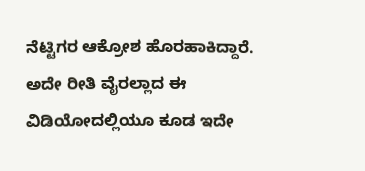ನೆಟ್ಟಿಗರ ಆಕ್ರೋಶ ಹೊರಹಾಕಿದ್ದಾರೆ. ಅದೇ ರೀತಿ ವೈರಲ್ಲಾದ ಈ ವಿಡಿಯೋದಲ್ಲಿಯೂ ಕೂಡ ಇದೇ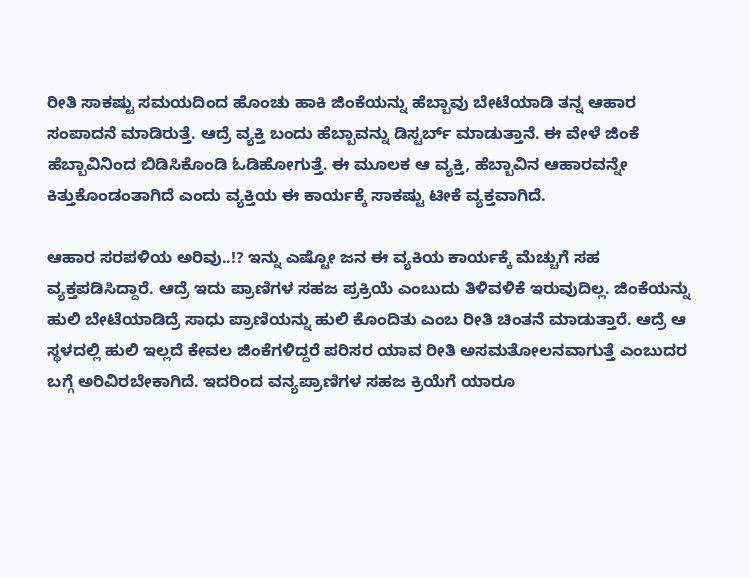ರೀತಿ ಸಾಕಷ್ಟು ಸಮಯದಿಂದ ಹೊಂಚು ಹಾಕಿ ಜಿಂಕೆಯನ್ನು ಹೆಬ್ಬಾವು ಬೇಟೆಯಾಡಿ ತನ್ನ ಆಹಾರ ಸಂಪಾದನೆ‌ ಮಾಡಿರುತ್ತೆ. ಆದ್ರೆ ವ್ಯಕ್ತಿ ಬಂದು ಹೆಬ್ಬಾವನ್ನು ಡಿಸ್ಟರ್ಬ್ ಮಾಡುತ್ತಾನೆ. ಈ ವೇಳೆ ಜಿಂಕೆ ಹೆಬ್ಬಾವಿನಿಂದ ಬಿಡಿಸಿಕೊಂಡಿ‌ ಓಡಿಹೋಗುತ್ತೆ. ಈ ಮೂಲಕ ಆ ವ್ಯಕ್ತಿ, ಹೆಬ್ಬಾವಿನ ಆಹಾರವನ್ನೇ ಕಿತ್ತುಕೊಂಡಂತಾಗಿದೆ ಎಂದು ವ್ಯಕ್ತಿಯ ಈ ಕಾರ್ಯಕ್ಕೆ ಸಾಕಷ್ಟು ಟೀಕೆ ವ್ಯಕ್ತವಾಗಿದೆ.

ಆಹಾರ ಸರಪಳಿಯ ಅರಿವು..!? ಇನ್ನು ಎಷ್ಟೋ ಜನ ಈ ವ್ಯಕಿಯ ಕಾರ್ಯಕ್ಕೆ ಮೆಚ್ಚುಗೆ ಸಹ ವ್ಯಕ್ತಪಡಿಸಿದ್ದಾರೆ. ಆದ್ರೆ ಇದು ಪ್ರಾಣಿಗಳ ಸಹಜ ಪ್ರಕ್ರಿಯೆ ಎಂಬುದು ತಿಳಿವಳಿಕೆ ಇರುವುದಿಲ್ಲ. ಜಿಂಕೆಯನ್ನು ಹುಲಿ ಬೇಟೆಯಾಡಿದ್ರೆ ಸಾಧು ಪ್ರಾಣಿಯನ್ನು ಹುಲಿ ಕೊಂದಿತು ಎಂಬ ರೀತಿ ಚಿಂತನೆ ಮಾಡುತ್ತಾರೆ. ಆದ್ರೆ ಆ ಸ್ಥಳದಲ್ಲಿ ಹುಲಿ ಇಲ್ಲದೆ ಕೇವಲ ಜಿಂಕೆಗಳಿದ್ದರೆ ಪರಿಸರ ಯಾವ ರೀತಿ ಅಸಮತೋಲನವಾಗುತ್ತೆ ಎಂಬುದರ ಬಗ್ಗೆ ಅರಿವಿರಬೇಕಾಗಿದೆ. ಇದರಿಂದ ವನ್ಯಪ್ರಾಣಿಗಳ ಸಹಜ ಕ್ರಿಯೆಗೆ ಯಾರೂ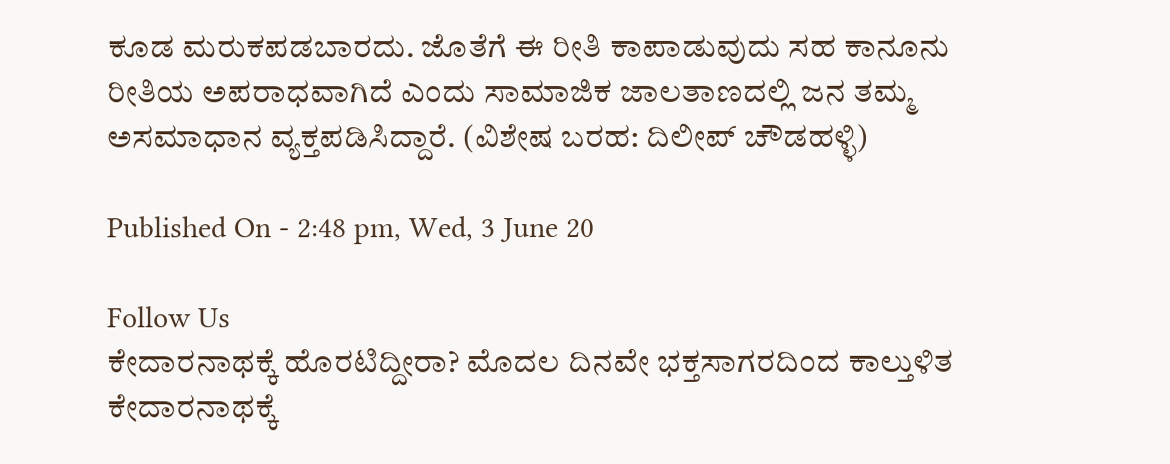ಕೂಡ ಮರುಕಪಡಬಾರದು. ಜೊತೆಗೆ ಈ ರೀತಿ ಕಾಪಾಡುವುದು ಸಹ ಕಾನೂನು ರೀತಿಯ ಅಪರಾಧವಾಗಿದೆ ಎಂದು ಸಾಮಾಜಿಕ ಜಾಲತಾಣದಲ್ಲಿ ಜನ ತಮ್ಮ ಅಸಮಾಧಾನ ವ್ಯಕ್ತಪಡಿಸಿದ್ದಾರೆ. (ವಿಶೇಷ ಬರಹ: ದಿಲೀಪ್ ಚೌಡಹಳ್ಳಿ)

Published On - 2:48 pm, Wed, 3 June 20

Follow Us
ಕೇದಾರನಾಥಕ್ಕೆ ಹೊರಟಿದ್ದೀರಾ? ಮೊದಲ ದಿನವೇ ಭಕ್ತಸಾಗರದಿಂದ ಕಾಲ್ತುಳಿತ
ಕೇದಾರನಾಥಕ್ಕೆ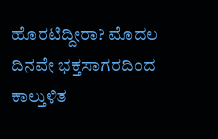ಹೊರಟಿದ್ದೀರಾ? ಮೊದಲ ದಿನವೇ ಭಕ್ತಸಾಗರದಿಂದ ಕಾಲ್ತುಳಿತ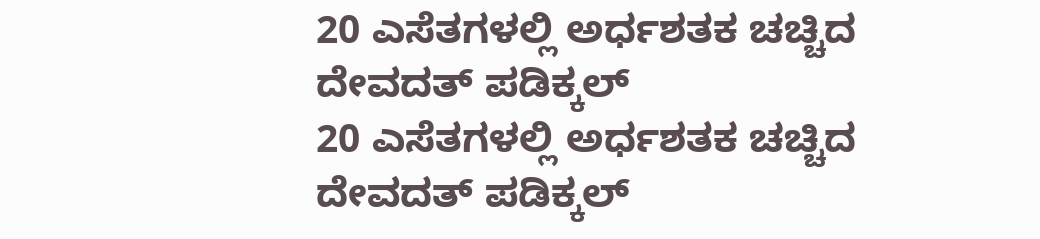20 ಎಸೆತಗಳಲ್ಲಿ ಅರ್ಧಶತಕ ಚಚ್ಚಿದ ದೇವದತ್ ಪಡಿಕ್ಕಲ್
20 ಎಸೆತಗಳಲ್ಲಿ ಅರ್ಧಶತಕ ಚಚ್ಚಿದ ದೇವದತ್ ಪಡಿಕ್ಕಲ್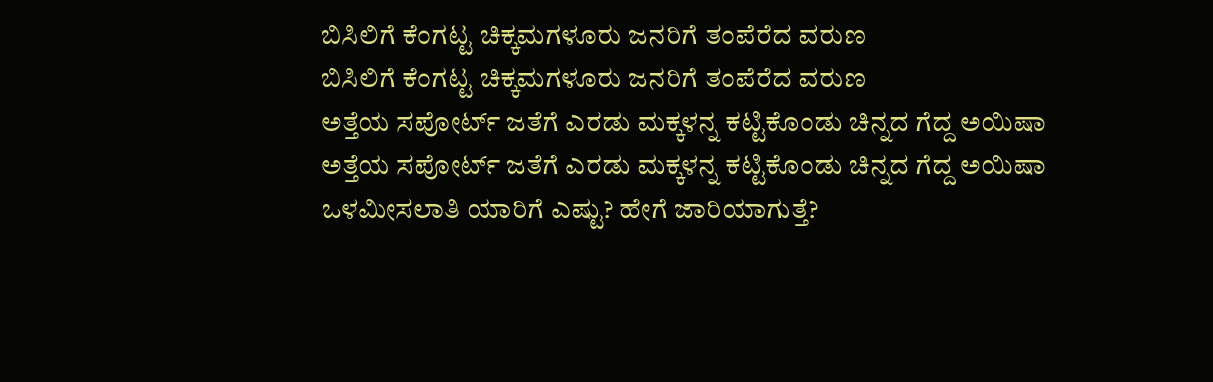ಬಿಸಿಲಿಗೆ ಕೆಂಗಟ್ಟ ಚಿಕ್ಕಮಗಳೂರು ಜನರಿಗೆ ತಂಪೆರೆದ ವರುಣ
ಬಿಸಿಲಿಗೆ ಕೆಂಗಟ್ಟ ಚಿಕ್ಕಮಗಳೂರು ಜನರಿಗೆ ತಂಪೆರೆದ ವರುಣ
ಅತ್ತೆಯ ಸಪೋರ್ಟ್ ಜತೆಗೆ ಎರಡು ಮಕ್ಕಳನ್ನ ಕಟ್ಟಿಕೊಂಡು ಚಿನ್ನದ ಗೆದ್ದ ಅಯಿಷಾ
ಅತ್ತೆಯ ಸಪೋರ್ಟ್ ಜತೆಗೆ ಎರಡು ಮಕ್ಕಳನ್ನ ಕಟ್ಟಿಕೊಂಡು ಚಿನ್ನದ ಗೆದ್ದ ಅಯಿಷಾ
ಒಳಮೀಸಲಾತಿ ಯಾರಿಗೆ ಎಷ್ಟು? ಹೇಗೆ ಜಾರಿಯಾಗುತ್ತೆ?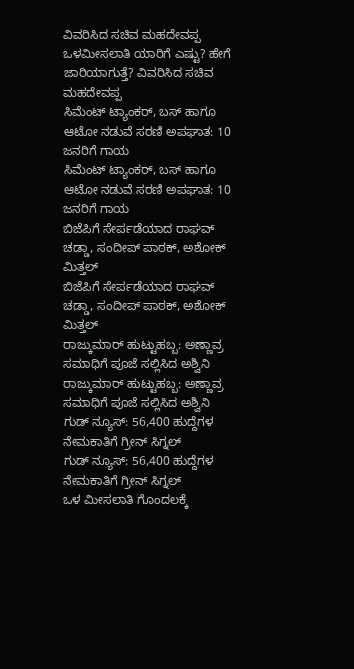ವಿವರಿಸಿದ ಸಚಿವ ಮಹದೇವಪ್ಪ
ಒಳಮೀಸಲಾತಿ ಯಾರಿಗೆ ಎಷ್ಟು? ಹೇಗೆ ಜಾರಿಯಾಗುತ್ತೆ? ವಿವರಿಸಿದ ಸಚಿವ ಮಹದೇವಪ್ಪ
ಸಿಮೆಂಟ್ ಟ್ಯಾಂಕರ್, ಬಸ್ ಹಾಗೂ ಆಟೋ ನಡುವೆ ಸರಣಿ ಅಪಘಾತ: 10 ಜನರಿಗೆ ಗಾಯ
ಸಿಮೆಂಟ್ ಟ್ಯಾಂಕರ್, ಬಸ್ ಹಾಗೂ ಆಟೋ ನಡುವೆ ಸರಣಿ ಅಪಘಾತ: 10 ಜನರಿಗೆ ಗಾಯ
ಬಿಜೆಪಿಗೆ ಸೇರ್ಪಡೆಯಾದ ರಾಘವ್ ಚಡ್ಡಾ, ಸಂದೀಪ್ ಪಾಠಕ್, ಅಶೋಕ್ ಮಿತ್ತಲ್
ಬಿಜೆಪಿಗೆ ಸೇರ್ಪಡೆಯಾದ ರಾಘವ್ ಚಡ್ಡಾ, ಸಂದೀಪ್ ಪಾಠಕ್, ಅಶೋಕ್ ಮಿತ್ತಲ್
ರಾಜ್ಕುಮಾರ್ ಹುಟ್ಟುಹಬ್ಬ: ಅಣ್ಣಾವ್ರ ಸಮಾಧಿಗೆ ಪೂಜೆ ಸಲ್ಲಿಸಿದ ಅಶ್ವಿನಿ
ರಾಜ್ಕುಮಾರ್ ಹುಟ್ಟುಹಬ್ಬ: ಅಣ್ಣಾವ್ರ ಸಮಾಧಿಗೆ ಪೂಜೆ ಸಲ್ಲಿಸಿದ ಅಶ್ವಿನಿ
ಗುಡ್ ನ್ಯೂಸ್: 56,400 ಹುದ್ದೆಗಳ ನೇಮಕಾತಿಗೆ ಗ್ರೀನ್ ಸಿಗ್ನಲ್
ಗುಡ್ ನ್ಯೂಸ್: 56,400 ಹುದ್ದೆಗಳ ನೇಮಕಾತಿಗೆ ಗ್ರೀನ್ ಸಿಗ್ನಲ್
ಒಳ ಮೀಸಲಾತಿ ಗೊಂದಲಕ್ಕೆ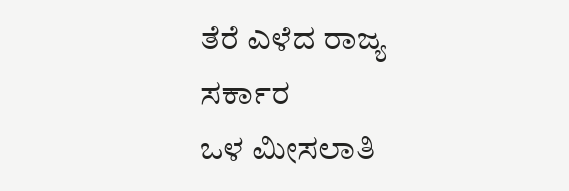ತೆರೆ ಎಳೆದ ರಾಜ್ಯ ಸರ್ಕಾರ
ಒಳ ಮೀಸಲಾತಿ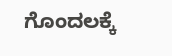ಗೊಂದಲಕ್ಕೆ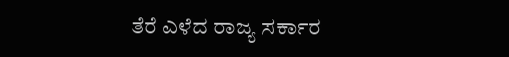ತೆರೆ ಎಳೆದ ರಾಜ್ಯ ಸರ್ಕಾರ